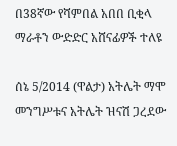በ38ኛው የሻምበል አበበ ቢቂላ ማራቶን ውድድር አሸናፊዎች ተለዩ

ሰኔ 5/2014 (ዋልታ) አትሌት ማሞ መንግሥቱና አትሌት ዝናሽ ጋረደው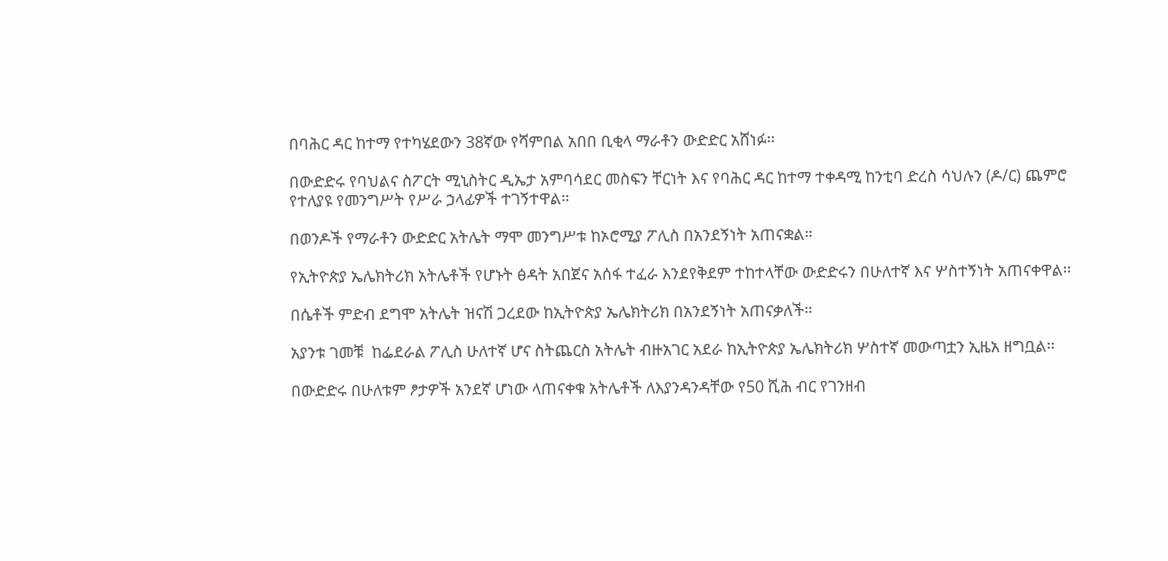በባሕር ዳር ከተማ የተካሄደውን 38ኛው የሻምበል አበበ ቢቂላ ማራቶን ውድድር አሸነፉ፡፡

በውድድሩ የባህልና ስፖርት ሚኒስትር ዲኤታ አምባሳደር መስፍን ቸርነት እና የባሕር ዳር ከተማ ተቀዳሚ ከንቲባ ድረስ ሳህሉን (ዶ/ር) ጨምሮ የተለያዩ የመንግሥት የሥራ ኃላፊዎች ተገኝተዋል።

በወንዶች የማራቶን ውድድር አትሌት ማሞ መንግሥቱ ከኦሮሚያ ፖሊስ በአንደኝነት አጠናቋል።

የኢትዮጵያ ኤሌክትሪክ አትሌቶች የሆኑት ፅዳት አበጀና አሰፋ ተፈራ እንደየቅደም ተከተላቸው ውድድሩን በሁለተኛ እና ሦስተኝነት አጠናቀዋል፡፡

በሴቶች ምድብ ደግሞ አትሌት ዝናሽ ጋረደው ከኢትዮጵያ ኤሌክትሪክ በአንደኝነት አጠናቃለች።

አያንቱ ገመቹ  ከፌደራል ፖሊስ ሁለተኛ ሆና ስትጨርስ አትሌት ብዙአገር አደራ ከኢትዮጵያ ኤሌክትሪክ ሦስተኛ መውጣቷን ኢዜአ ዘግቧል፡፡

በውድድሩ በሁለቱም ፆታዎች አንደኛ ሆነው ላጠናቀቁ አትሌቶች ለእያንዳንዳቸው የ50 ሺሕ ብር የገንዘብ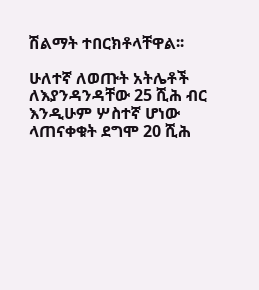ሽልማት ተበርክቶላቸዋል፡፡

ሁለተኛ ለወጡት አትሌቶች ለእያንዳንዳቸው 25 ሺሕ ብር እንዲሁም ሦስተኛ ሆነው ላጠናቀቁት ደግሞ 20 ሺሕ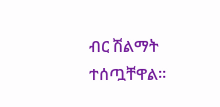ብር ሽልማት ተሰጧቸዋል።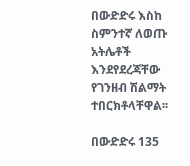በውድድሩ እስከ ስምንተኛ ለወጡ አትሌቶች እንደየደረጃቸው የገንዘብ ሽልማት ተበርክቶላቸዋል፡፡

በውድድሩ 135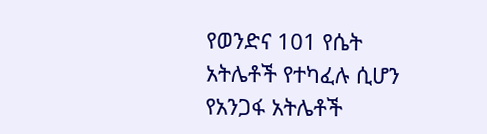የወንድና 101 የሴት አትሌቶች የተካፈሉ ሲሆን የአንጋፋ አትሌቶች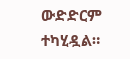ውድድርም ተካሂዷል።